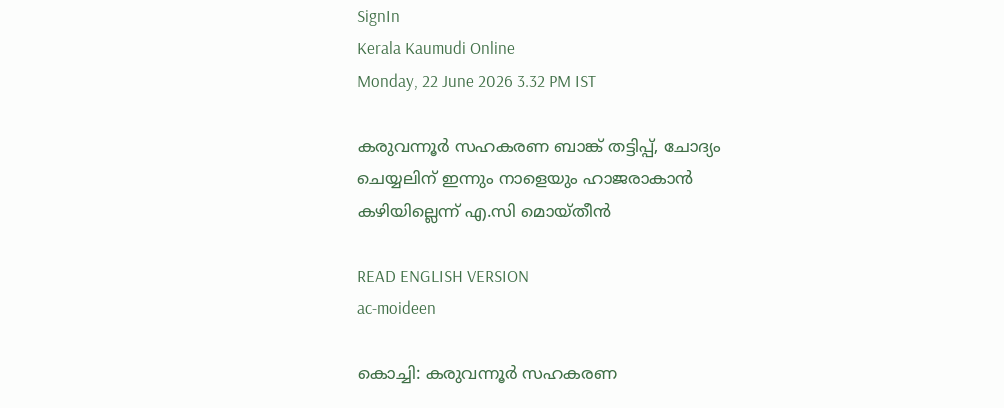SignIn
Kerala Kaumudi Online
Monday, 22 June 2026 3.32 PM IST

കരുവന്നൂർ സഹകരണ ബാങ്ക് തട്ടിപ്പ്, ചോദ്യം ചെയ്യലിന് ഇന്നും നാളെയും ഹാജരാകാൻ കഴിയില്ലെന്ന് എ.സി മൊയ്‌തീൻ

READ ENGLISH VERSION
ac-moideen

കൊച്ചി: കരുവന്നൂർ സഹകരണ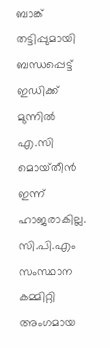ബാങ്ക് തട്ടിപ്പുമായി ബന്ധപ്പെട്ട് ഇഡിക്ക് മുന്നിൽ എ.സി മൊയ്‌തീൻ ഇന്ന് ഹാജരാകില്ല. സി.പി.എം സംസ്ഥാന കമ്മിറ്റി അംഗമായ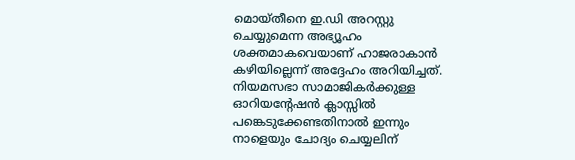മൊയ്തീനെ ഇ.ഡി അറസ്റ്റു ചെയ്യുമെന്ന അഭ്യൂഹം ശക്തമാകവെയാണ് ഹാജരാകാൻ കഴിയില്ലെന്ന് അദ്ദേഹം അറിയിച്ചത്. നിയമസഭാ സാമാജികർക്കുള്ള ഓറിയന്റേഷൻ ക്ലാസ്സിൽ പങ്കെടുക്കേണ്ടതിനാൽ ഇന്നും നാളെയും ചോദ്യം ചെയ്യലിന്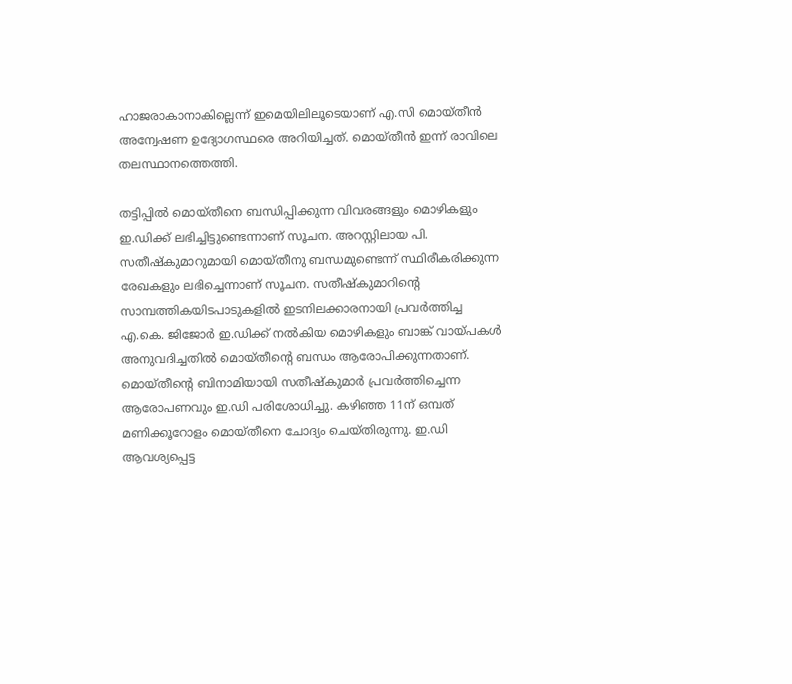ഹാജരാകാനാകില്ലെന്ന് ഇമെയിലിലൂടെയാണ് എ.സി മൊയ്‌തീൻ അന്വേഷണ ഉദ്യോഗസ്ഥരെ അറിയിച്ചത്. മൊയ്തീൻ ഇന്ന് രാവിലെ തലസ്ഥാനത്തെത്തി.

തട്ടിപ്പിൽ മൊയ്തീനെ ബന്ധിപ്പിക്കുന്ന വിവരങ്ങളും മൊഴികളും ഇ.ഡിക്ക് ലഭിച്ചിട്ടുണ്ടെന്നാണ് സൂചന. അറസ്റ്റിലായ പി. സതീഷ്‌കുമാറുമായി മൊയ്‌തീനു ബന്ധമുണ്ടെന്ന് സ്ഥിരീകരിക്കുന്ന രേഖകളും ലഭിച്ചെന്നാണ് സൂചന. സതീഷ്‌കുമാറിന്റെ സാമ്പത്തികയിടപാടുകളിൽ ഇടനിലക്കാരനായി പ്രവർത്തിച്ച എ.കെ. ജിജോർ ഇ.ഡിക്ക് നൽകിയ മൊഴികളും ബാങ്ക് വായ്പകൾ അനുവദിച്ചതിൽ മൊയ്തീന്റെ ബന്ധം ആരോപിക്കുന്നതാണ്. മൊയ്തീന്റെ ബിനാമിയായി സതീഷ്‌കുമാർ പ്രവർത്തിച്ചെന്ന ആരോപണവും ഇ.ഡി പരിശോധിച്ചു. കഴിഞ്ഞ 11ന് ഒമ്പത് മണിക്കൂറോളം മൊയ്തീനെ ചോദ്യം ചെയ്തിരുന്നു. ഇ.ഡി ആവശ്യപ്പെട്ട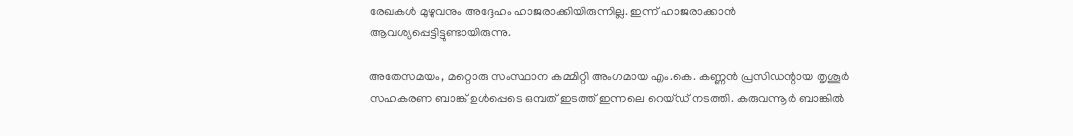രേഖകൾ മുഴുവനും അദ്ദേഹം ഹാജരാക്കിയിരുന്നില്ല. ഇന്ന് ഹാജരാക്കാൻ ആവശ്യപ്പെട്ടിട്ടുണ്ടായിരുന്നു.

അതേസമയം, മറ്റൊരു സംസ്ഥാന കമ്മിറ്റി അംഗമായ എം.കെ. കണ്ണൻ പ്രസിഡന്റായ തൃശൂർ സഹകരണ ബാങ്ക് ഉൾപ്പെടെ ഒമ്പത് ഇടത്ത് ഇന്നലെ റെയ്ഡ് നടത്തി. കരുവന്നൂർ ബാങ്കിൽ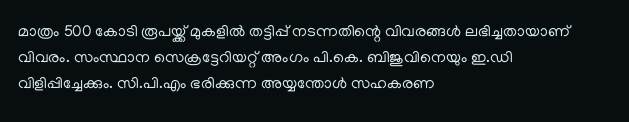മാത്രം 500 കോടി രൂപയ്ക്ക് മുകളിൽ തട്ടിപ്പ് നടന്നതിന്റെ വിവരങ്ങൾ ലഭിച്ചതായാണ് വിവരം. സംസ്ഥാന സെക്രട്ടേറിയറ്റ് അംഗം പി.കെ. ബിജുവിനെയും ഇ.ഡി വിളിപ്പിച്ചേക്കും. സി.പി.എം ഭരിക്കുന്ന അയ്യന്തോൾ സഹകരണ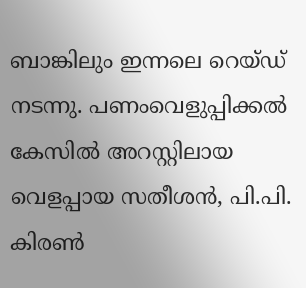ബാങ്കിലും ഇന്നലെ റെയ്ഡ് നടന്നു. പണംവെളുപ്പിക്കൽ കേസിൽ അറസ്റ്റിലായ വെളപ്പായ സതീശൻ, പി.പി. കിരൺ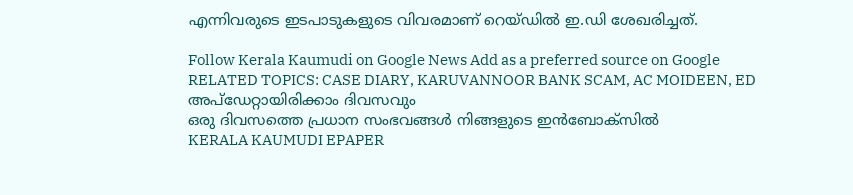എന്നിവരുടെ ഇടപാടുകളുടെ വിവരമാണ് റെയ്ഡിൽ ഇ.ഡി ശേഖരിച്ചത്.

Follow Kerala Kaumudi on Google News Add as a preferred source on Google
RELATED TOPICS: CASE DIARY, KARUVANNOOR BANK SCAM, AC MOIDEEN, ED
അപ്ഡേറ്റായിരിക്കാം ദിവസവും
ഒരു ദിവസത്തെ പ്രധാന സംഭവങ്ങൾ നിങ്ങളുടെ ഇൻബോക്സിൽ
KERALA KAUMUDI EPAPER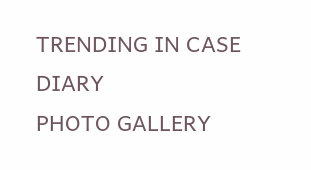TRENDING IN CASE DIARY
PHOTO GALLERY